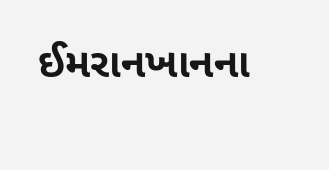ઈમરાનખાનના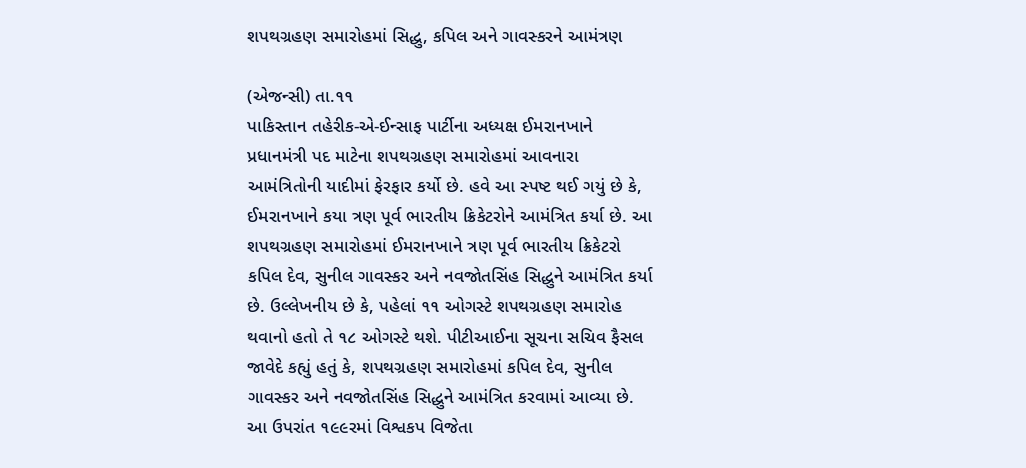શપથગ્રહણ સમારોહમાં સિદ્ધુ, કપિલ અને ગાવસ્કરને આમંત્રણ

(એજન્સી) તા.૧૧
પાકિસ્તાન તહેરીક-એ-ઈન્સાફ પાર્ટીના અધ્યક્ષ ઈમરાનખાને પ્રધાનમંત્રી પદ માટેના શપથગ્રહણ સમારોહમાં આવનારા આમંત્રિતોની યાદીમાં ફેરફાર કર્યો છે. હવે આ સ્પષ્ટ થઈ ગયું છે કે, ઈમરાનખાને કયા ત્રણ પૂર્વ ભારતીય ક્રિકેટરોને આમંત્રિત કર્યા છે. આ શપથગ્રહણ સમારોહમાં ઈમરાનખાને ત્રણ પૂર્વ ભારતીય ક્રિકેટરો કપિલ દેવ, સુનીલ ગાવસ્કર અને નવજોતસિંહ સિદ્ધુને આમંત્રિત કર્યા છે. ઉલ્લેખનીય છે કે, પહેલાં ૧૧ ઓગસ્ટે શપથગ્રહણ સમારોહ થવાનો હતો તે ૧૮ ઓગસ્ટે થશે. પીટીઆઈના સૂચના સચિવ ફૈસલ જાવેદે કહ્યું હતું કે, શપથગ્રહણ સમારોહમાં કપિલ દેવ, સુનીલ ગાવસ્કર અને નવજોતસિંહ સિદ્ધુને આમંત્રિત કરવામાં આવ્યા છે. આ ઉપરાંત ૧૯૯રમાં વિશ્વકપ વિજેતા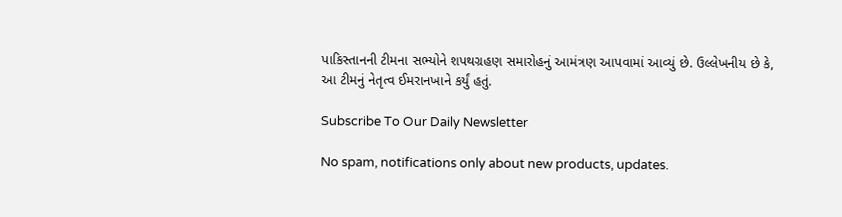પાકિસ્તાનની ટીમના સભ્યોને શપથગ્રહણ સમારોહનું આમંત્રણ આપવામાં આવ્યું છે. ઉલ્લેખનીય છે કે, આ ટીમનું નેતૃત્વ ઈમરાનખાને કર્યું હતું.

Subscribe To Our Daily Newsletter

No spam, notifications only about new products, updates.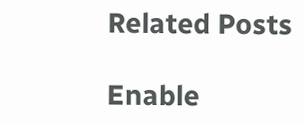Related Posts

Enable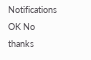Notifications OK No thanks